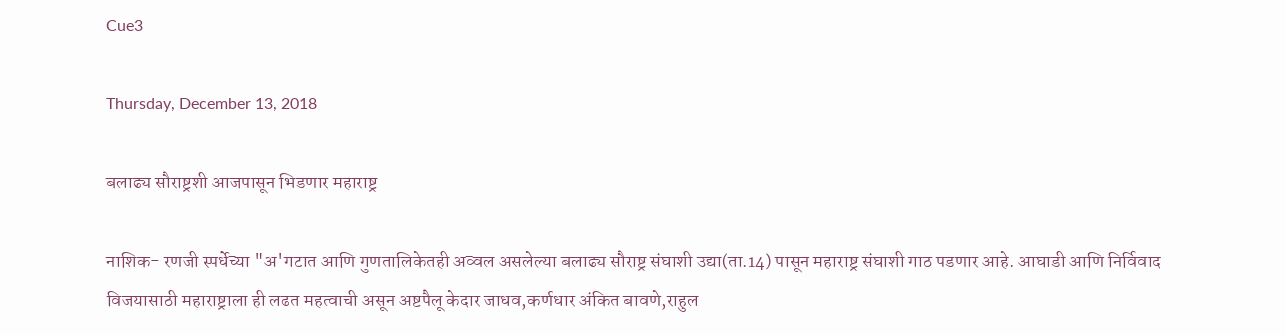Cue3

Thursday, December 13, 2018

बलाढ्य सौराष्ट्रशी आजपासून भिडणार महाराष्ट्र

नाशिक- रणजी स्पर्धेच्या "अ'गटात आणि गुणतालिकेतही अव्वल असलेल्या बलाढ्य सौराष्ट्र संघाशी उद्या(ता.14) पासून महाराष्ट्र संघाशी गाठ पडणार आहे. आघाडी आणि निर्विवाद विजयासाठी महाराष्ट्राला ही लढत महत्वाची असून अष्टपैलू केदार जाधव,कर्णधार अंकित बावणे,राहुल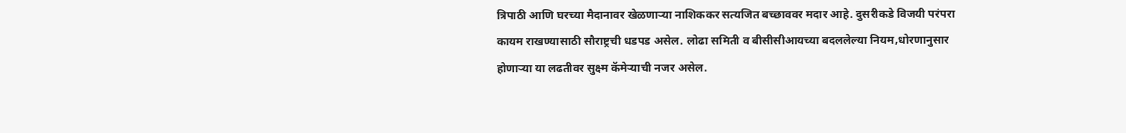त्रिपाठी आणि घरच्या मैदानावर खेळणाऱ्या नाशिककर सत्यजित बच्छाववर मदार आहे. दुसरीकडे विजयी परंपरा कायम राखण्यासाठी सौराष्ट्रची धडपड असेल. लोढा समिती व बीसीसीआयच्या बदललेल्या नियम,धोरणानुसार होणाऱ्या या लढतीवर सुक्ष्म कॅमेऱ्याची नजर असेल.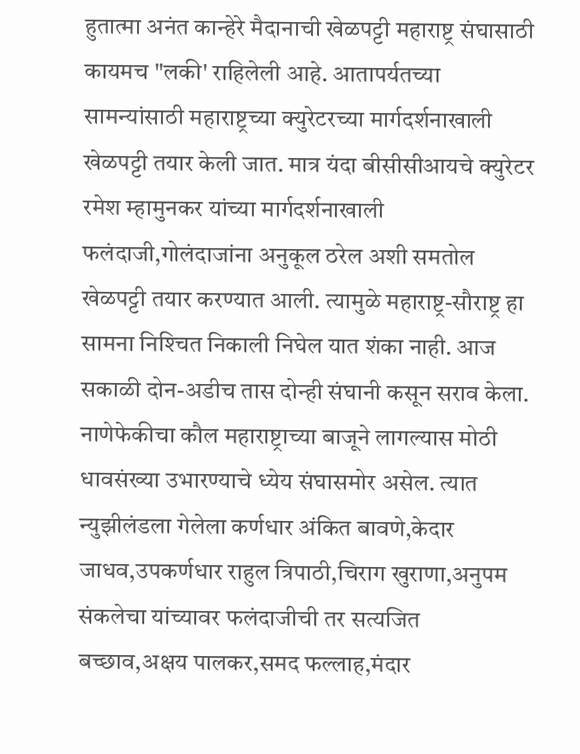हुतात्मा अनंत कान्हेरे मैदानाची खेळपट्टी महाराष्ट्र संघासाठी कायमच "लकी' राहिलेली आहे. आतापर्यतच्या सामन्यांसाठी महाराष्ट्रच्या क्‍युरेटरच्या मार्गदर्शनाखाली खेळपट्टी तयार केली जात. मात्र यंदा बीसीसीआयचे क्‍युरेटर रमेश म्हामुनकर यांच्या मार्गदर्शनाखाली फलंदाजी,गोलंदाजांना अनुकूल ठरेल अशी समतोल खेळपट्टी तयार करण्यात आली. त्यामुळे महाराष्ट्र-सौराष्ट्र हा सामना निश्‍चित निकाली निघेल यात शंका नाही. आज सकाळी दोन-अडीच तास दोन्ही संघानी कसून सराव केला. नाणेफेकीचा कौल महाराष्ट्राच्या बाजूने लागल्यास मोठी धावसंख्या उभारण्याचे ध्येय संघासमोर असेल. त्यात न्युझीलंडला गेलेला कर्णधार अंकित बावणे,केदार जाधव,उपकर्णधार राहुल त्रिपाठी,चिराग खुराणा,अनुपम संकलेचा यांच्यावर फलंदाजीची तर सत्यजित बच्छाव,अक्षय पालकर,समद फल्लाह,मंदार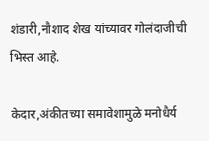शंडारी,नौशाद शेख यांच्यावर गोलंदाजीची भिस्त आहे.

केदार,अंकीतच्या समावेशामुळे मनोधैर्य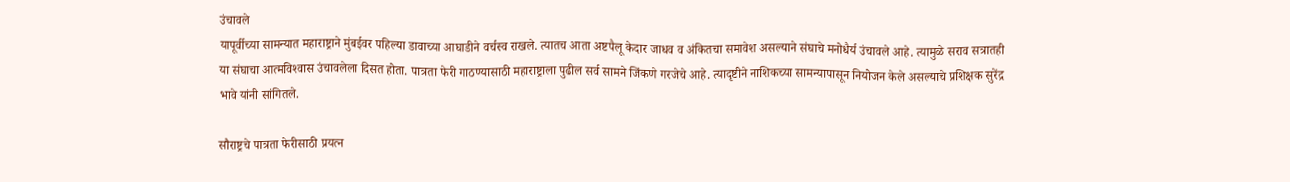उंचावले
यापूर्वीच्या सामन्यात महाराष्ट्राने मुंबईवर पहिल्या डावाच्या आघाडीने वर्चस्व राखले. त्यातच आता अष्टपैलू केदार जाधव व अंकितचा समावेश असल्याने संघाचे मनोधैर्य उंचावले आहे. त्यामुळे सराव सत्रातही या संघाचा आत्मविश्‍वास उंचावलेला दिसत होता. पात्रता फेरी गाठण्यासाठी महाराष्ट्राला पुढील सर्व सामने जिंकणे गरजेचे आहे. त्यादृष्टीने नाशिकच्या सामन्यापासून नियोजन केले असल्याचे प्रशिक्षक सुरेंद्र भावे यांनी सांगितले.

सौराष्ट्रचे पात्रता फेरीसाठी प्रयत्न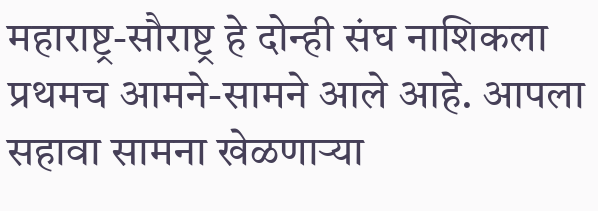महाराष्ट्र-सौराष्ट्र हे दोन्ही संघ नाशिकला प्रथमच आमने-सामने आले आहे. आपला सहावा सामना खेळणाऱ्या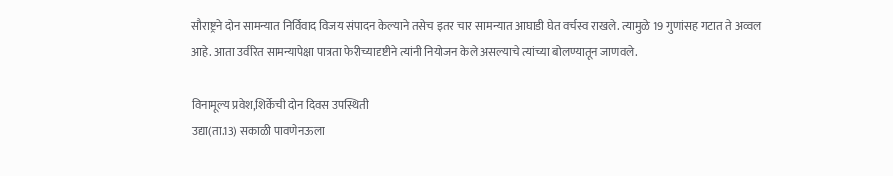सौराष्ट्रने दोन सामन्यात निर्विवाद विजय संपादन केल्याने तसेच इतर चार सामन्यात आघाडी घेत वर्चस्व राखले. त्यामुळे 19 गुणांसह गटात ते अव्वल आहे. आता उर्वरित सामन्यापेक्षा पात्रता फेरीच्यादृष्टीने त्यांनी नियोजन केले असल्याचे त्यांच्या बोलण्यातून जाणवले.

विनामूल्य प्रवेश,शिर्केची दोन दिवस उपस्थिती
उद्या(ता.13) सकाळी पावणेनऊला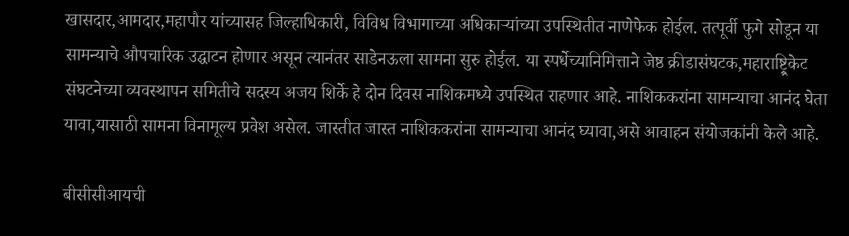खासदार,आमदार,महापौर यांच्यासह जिल्हाधिकारी, विविध विभागाच्या अधिकाऱ्यांच्या उपस्थितीत नाणेफेक होईल. तत्पूर्वी फुगे सोडून या सामन्याचे औपचारिक उद्घाटन होणार असून त्यानंतर साडेनऊला सामना सुरु होईल. या स्पर्धेच्यानिमित्ताने जेष्ठ क्रीडासंघटक,महाराष्ट्र्रिकेट संघटनेच्या व्यवस्थापन समितीचे सदस्य अजय शिर्के हे दोन दिवस नाशिकमध्ये उपस्थित राहणार आहे. नाशिककरांना सामन्याचा आनंद घेता यावा,यासाठी सामना विनामूल्य प्रवेश असेल. जास्तीत जास्त नाशिककरांना सामन्याचा आनंद घ्यावा,असे आवाहन संयोजकांनी केले आहे.

बीसीसीआयची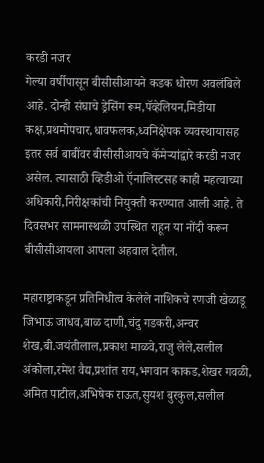करडी नजर
गेल्या वर्षीपासून बीसीसीआयने कडक धोरण अवलंबिले आहे. दोन्ही संघाचे ड्रेसिंग रूम,पॅव्हेलियन,मिडीया कक्ष,प्रथमोपचार,धावफलक,ध्वनिक्षेपक व्यवस्थायासह इतर सर्व बाबींवर बीसीसीआयचे कॅमेऱ्यांद्वारे करडी नजर असेल. त्यासाठी व्हिडीओ ऍनालिस्टसह काही महत्वाच्या अधिकारी,निरीक्षकांची नियुक्ती करण्यात आली आहे. ते दिवसभर सामनास्थळी उपस्थित राहून या नोंदी करून बीसीसीआयला आपला अहवाल देतील.

महाराष्ट्राकडून प्रतिनिधीत्व केलेले नाशिकचे रणजी खेळाडू
जिभाऊ जाधव,बाळ दाणी,चंदु गडकरी,अन्वर शेख,बी.जयंतीलाल,प्रकाश माळवे,राजु लेले,सलील अंकोला,रमेश वैद्य,प्रशांत राय,भगवान काकड,शेखर गवळी, अमित पाटील,अभिषेक राऊत,सुयश बुरकुल,सलील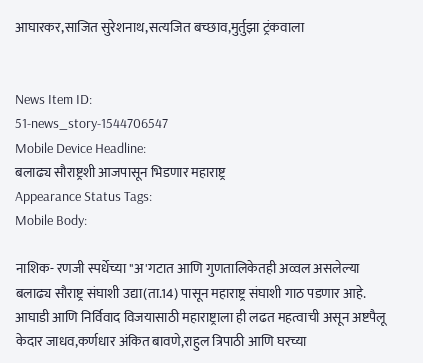आघारकर,साजित सुरेशनाथ,सत्यजित बच्छाव,मुर्तुझा ट्रंकवाला


News Item ID:
51-news_story-1544706547
Mobile Device Headline:
बलाढ्य सौराष्ट्रशी आजपासून भिडणार महाराष्ट्र
Appearance Status Tags:
Mobile Body:

नाशिक- रणजी स्पर्धेच्या "अ'गटात आणि गुणतालिकेतही अव्वल असलेल्या बलाढ्य सौराष्ट्र संघाशी उद्या(ता.14) पासून महाराष्ट्र संघाशी गाठ पडणार आहे. आघाडी आणि निर्विवाद विजयासाठी महाराष्ट्राला ही लढत महत्वाची असून अष्टपैलू केदार जाधव,कर्णधार अंकित बावणे,राहुल त्रिपाठी आणि घरच्या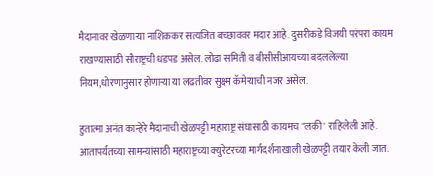मैदानावर खेळणाऱ्या नाशिककर सत्यजित बच्छाववर मदार आहे. दुसरीकडे विजयी परंपरा कायम राखण्यासाठी सौराष्ट्रची धडपड असेल. लोढा समिती व बीसीसीआयच्या बदललेल्या नियम,धोरणानुसार होणाऱ्या या लढतीवर सुक्ष्म कॅमेऱ्याची नजर असेल.

हुतात्मा अनंत कान्हेरे मैदानाची खेळपट्टी महाराष्ट्र संघासाठी कायमच "लकी' राहिलेली आहे. आतापर्यतच्या सामन्यांसाठी महाराष्ट्रच्या क्‍युरेटरच्या मार्गदर्शनाखाली खेळपट्टी तयार केली जात.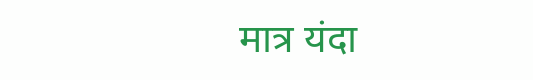मात्र यंदा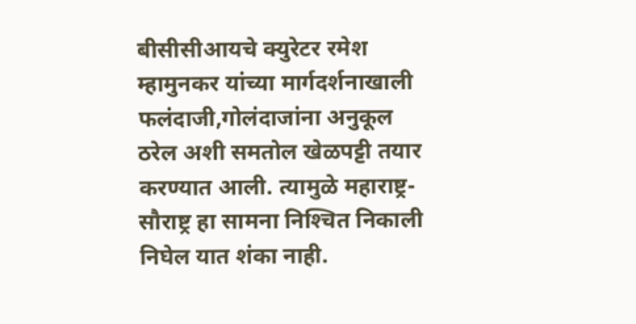बीसीसीआयचे क्‍युरेटर रमेश म्हामुनकर यांच्या मार्गदर्शनाखाली फलंदाजी,गोलंदाजांना अनुकूल ठरेल अशी समतोल खेळपट्टी तयार करण्यात आली. त्यामुळे महाराष्ट्र-सौराष्ट्र हा सामना निश्‍चित निकाली निघेल यात शंका नाही.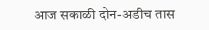आज सकाळी दोन-अडीच तास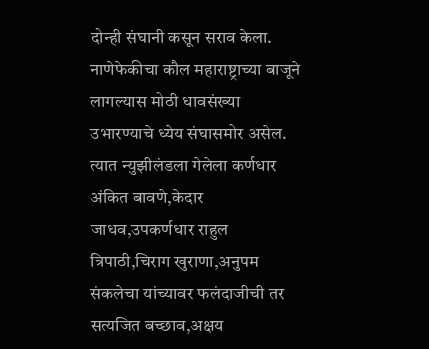दोन्ही संघानी कसून सराव केला. नाणेफेकीचा कौल महाराष्ट्राच्या बाजूने लागल्यास मोठी धावसंख्या उभारण्याचे ध्येय संघासमोर असेल. त्यात न्युझीलंडला गेलेला कर्णधार अंकित बावणे,केदार जाधव,उपकर्णधार राहुल त्रिपाठी,चिराग खुराणा,अनुपम संकलेचा यांच्यावर फलंदाजीची तर सत्यजित बच्छाव,अक्षय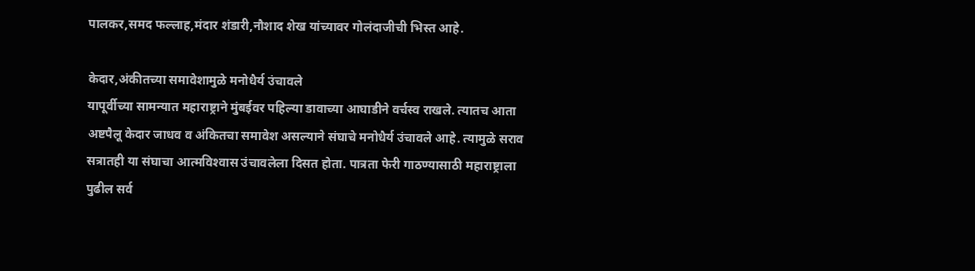पालकर,समद फल्लाह,मंदार शंडारी,नौशाद शेख यांच्यावर गोलंदाजीची भिस्त आहे.

केदार,अंकीतच्या समावेशामुळे मनोधैर्य उंचावले
यापूर्वीच्या सामन्यात महाराष्ट्राने मुंबईवर पहिल्या डावाच्या आघाडीने वर्चस्व राखले. त्यातच आता अष्टपैलू केदार जाधव व अंकितचा समावेश असल्याने संघाचे मनोधैर्य उंचावले आहे. त्यामुळे सराव सत्रातही या संघाचा आत्मविश्‍वास उंचावलेला दिसत होता. पात्रता फेरी गाठण्यासाठी महाराष्ट्राला पुढील सर्व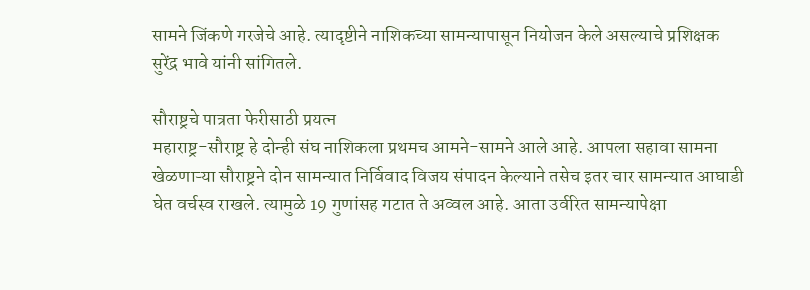सामने जिंकणे गरजेचे आहे. त्यादृष्टीने नाशिकच्या सामन्यापासून नियोजन केले असल्याचे प्रशिक्षक सुरेंद्र भावे यांनी सांगितले.

सौराष्ट्रचे पात्रता फेरीसाठी प्रयत्न
महाराष्ट्र-सौराष्ट्र हे दोन्ही संघ नाशिकला प्रथमच आमने-सामने आले आहे. आपला सहावा सामना खेळणाऱ्या सौराष्ट्रने दोन सामन्यात निर्विवाद विजय संपादन केल्याने तसेच इतर चार सामन्यात आघाडी घेत वर्चस्व राखले. त्यामुळे 19 गुणांसह गटात ते अव्वल आहे. आता उर्वरित सामन्यापेक्षा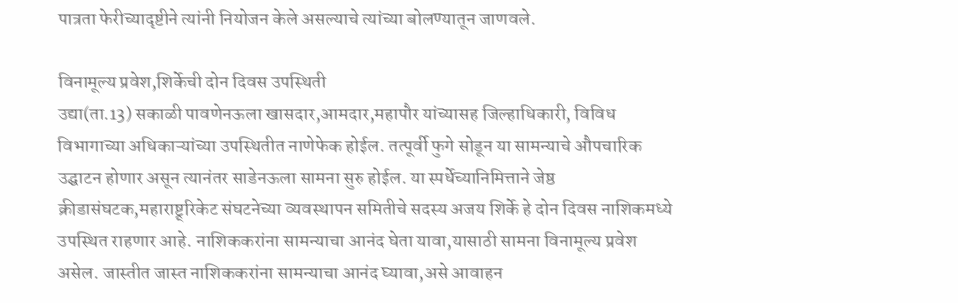पात्रता फेरीच्यादृष्टीने त्यांनी नियोजन केले असल्याचे त्यांच्या बोलण्यातून जाणवले.

विनामूल्य प्रवेश,शिर्केची दोन दिवस उपस्थिती
उद्या(ता.13) सकाळी पावणेनऊला खासदार,आमदार,महापौर यांच्यासह जिल्हाधिकारी, विविध विभागाच्या अधिकाऱ्यांच्या उपस्थितीत नाणेफेक होईल. तत्पूर्वी फुगे सोडून या सामन्याचे औपचारिक उद्घाटन होणार असून त्यानंतर साडेनऊला सामना सुरु होईल. या स्पर्धेच्यानिमित्ताने जेष्ठ क्रीडासंघटक,महाराष्ट्र्रिकेट संघटनेच्या व्यवस्थापन समितीचे सदस्य अजय शिर्के हे दोन दिवस नाशिकमध्ये उपस्थित राहणार आहे. नाशिककरांना सामन्याचा आनंद घेता यावा,यासाठी सामना विनामूल्य प्रवेश असेल. जास्तीत जास्त नाशिककरांना सामन्याचा आनंद घ्यावा,असे आवाहन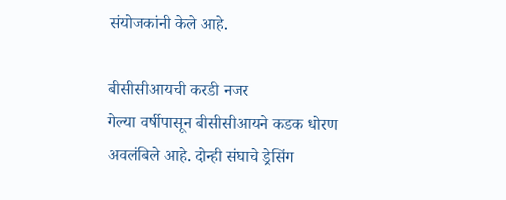संयोजकांनी केले आहे.

बीसीसीआयची करडी नजर
गेल्या वर्षीपासून बीसीसीआयने कडक धोरण अवलंबिले आहे. दोन्ही संघाचे ड्रेसिंग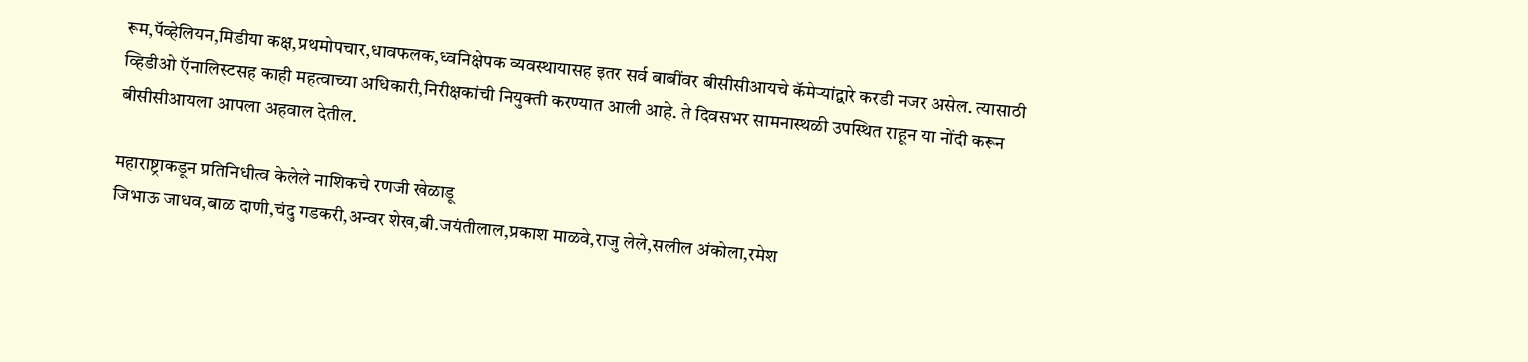रूम,पॅव्हेलियन,मिडीया कक्ष,प्रथमोपचार,धावफलक,ध्वनिक्षेपक व्यवस्थायासह इतर सर्व बाबींवर बीसीसीआयचे कॅमेऱ्यांद्वारे करडी नजर असेल. त्यासाठी व्हिडीओ ऍनालिस्टसह काही महत्वाच्या अधिकारी,निरीक्षकांची नियुक्ती करण्यात आली आहे. ते दिवसभर सामनास्थळी उपस्थित राहून या नोंदी करून बीसीसीआयला आपला अहवाल देतील.

महाराष्ट्राकडून प्रतिनिधीत्व केलेले नाशिकचे रणजी खेळाडू
जिभाऊ जाधव,बाळ दाणी,चंदु गडकरी,अन्वर शेख,बी.जयंतीलाल,प्रकाश माळवे,राजु लेले,सलील अंकोला,रमेश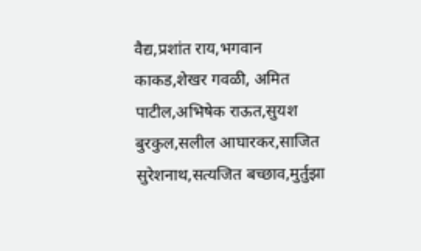वैद्य,प्रशांत राय,भगवान काकड,शेखर गवळी, अमित पाटील,अभिषेक राऊत,सुयश बुरकुल,सलील आघारकर,साजित सुरेशनाथ,सत्यजित बच्छाव,मुर्तुझा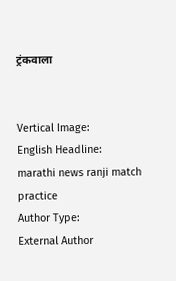ट्रंकवाला


Vertical Image:
English Headline:
marathi news ranji match practice
Author Type:
External Author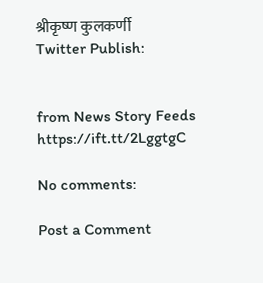श्रीकृष्ण कुलकर्णी
Twitter Publish:


from News Story Feeds https://ift.tt/2LggtgC

No comments:

Post a Comment